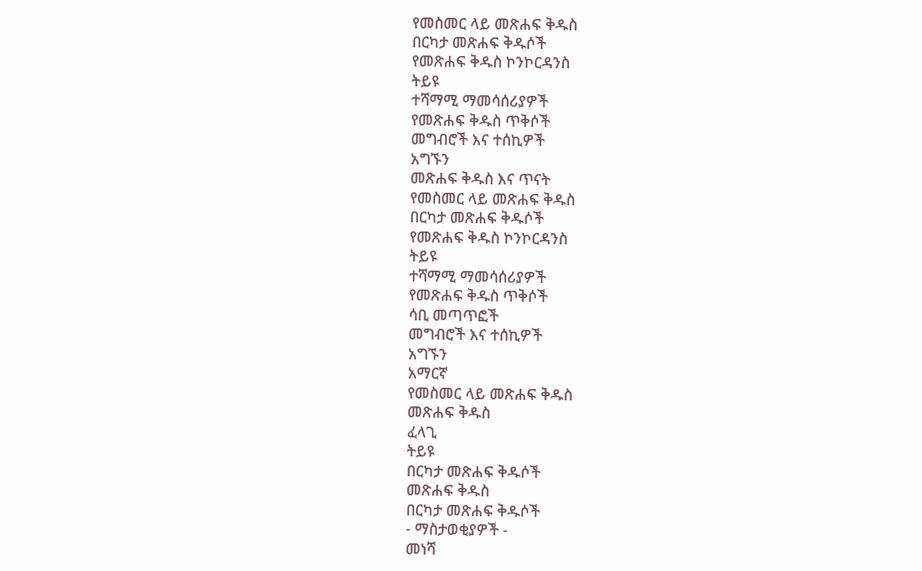የመስመር ላይ መጽሐፍ ቅዱስ
በርካታ መጽሐፍ ቅዱሶች
የመጽሐፍ ቅዱስ ኮንኮርዳንስ
ትይዩ
ተሻማሚ ማመሳሰሪያዎች
የመጽሐፍ ቅዱስ ጥቅሶች
መግብሮች እና ተሰኪዎች
አግኙን
መጽሐፍ ቅዱስ እና ጥናት
የመስመር ላይ መጽሐፍ ቅዱስ
በርካታ መጽሐፍ ቅዱሶች
የመጽሐፍ ቅዱስ ኮንኮርዳንስ
ትይዩ
ተሻማሚ ማመሳሰሪያዎች
የመጽሐፍ ቅዱስ ጥቅሶች
ሳቢ መጣጥፎች
መግብሮች እና ተሰኪዎች
አግኙን
አማርኛ
የመስመር ላይ መጽሐፍ ቅዱስ
መጽሐፍ ቅዱስ
ፈላጊ
ትይዩ
በርካታ መጽሐፍ ቅዱሶች
መጽሐፍ ቅዱስ
በርካታ መጽሐፍ ቅዱሶች
- ማስታወቂያዎች -
መነሻ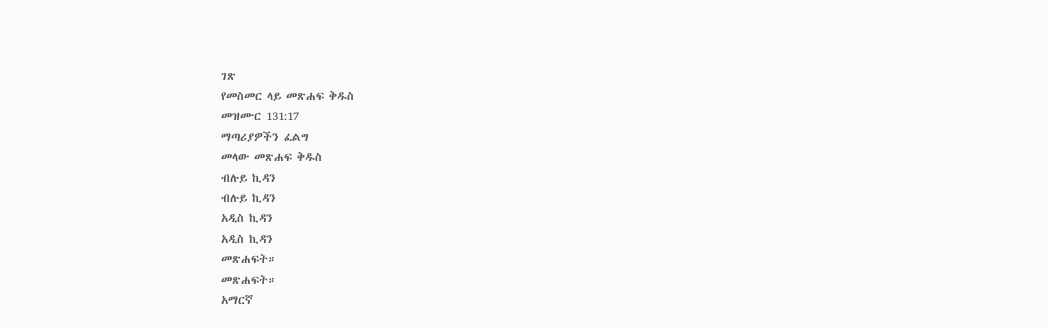ገጽ
የመስመር ላይ መጽሐፍ ቅዱስ
መዝሙር 131:17
ማጣሪያዎችን ፈልግ
መላው መጽሐፍ ቅዱስ
ብሉይ ኪዳን
ብሉይ ኪዳን
አዲስ ኪዳን
አዲስ ኪዳን
መጽሐፍት።
መጽሐፍት።
አማርኛ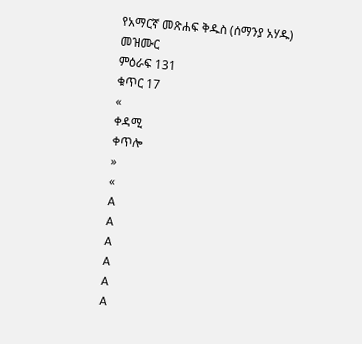የአማርኛ መጽሐፍ ቅዱስ (ሰማንያ አሃዱ)
መዝሙር
ምዕራፍ 131
ቁጥር 17
«
ቀዳሚ
ቀጥሎ
»
«
A
A
A
A
A
A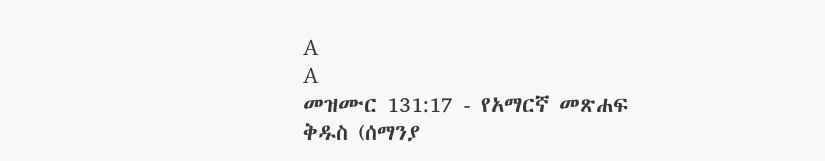A
A
መዝሙር 131:17 - የአማርኛ መጽሐፍ ቅዱስ (ሰማንያ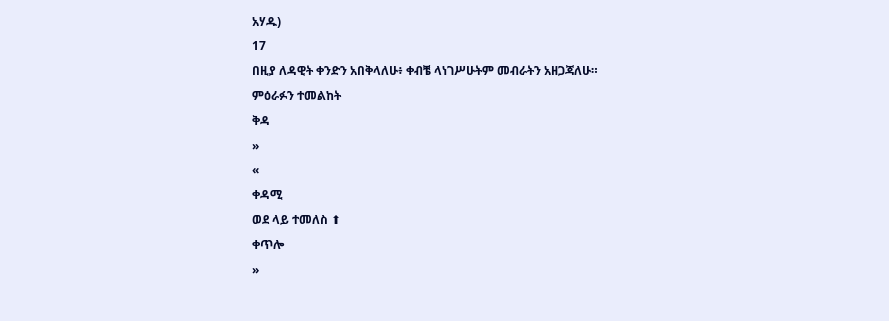አሃዱ)
17
በዚያ ለዳዊት ቀንድን አበቅላለሁ፥ ቀብቼ ላነገሥሁትም መብራትን አዘጋጃለሁ።
ምዕራፉን ተመልከት
ቅዳ
»
«
ቀዳሚ
ወደ ላይ ተመለስ ⬆
ቀጥሎ
»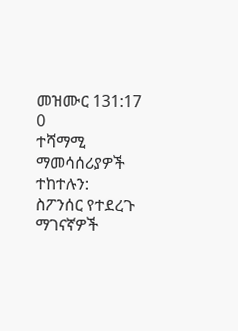መዝሙር 131:17
0
ተሻማሚ ማመሳሰሪያዎች
ተከተሉን:
ስፖንሰር የተደረጉ ማገናኛዎች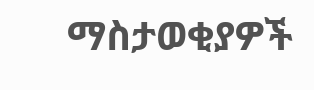ማስታወቂያዎች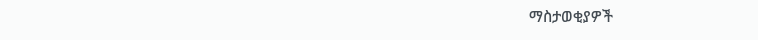ማስታወቂያዎች